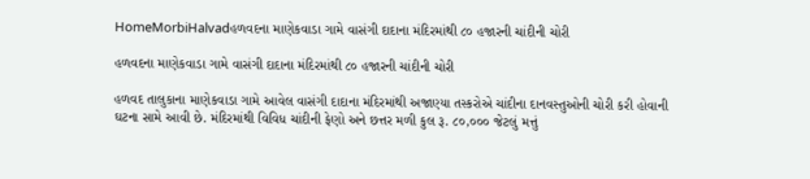HomeMorbiHalvadહળવદના માણેકવાડા ગામે વાસંગી દાદાના મંદિરમાંથી ૮૦ હજારની ચાંદીની ચોરી

હળવદના માણેકવાડા ગામે વાસંગી દાદાના મંદિરમાંથી ૮૦ હજારની ચાંદીની ચોરી

હળવદ તાલુકાના માણેકવાડા ગામે આવેલ વાસંગી દાદાના મંદિરમાંથી અજાણ્યા તસ્કરોએ ચાંદીના દાનવસ્તુઓની ચોરી કરી હોવાની ઘટના સામે આવી છે. મંદિરમાંથી વિવિધ ચાંદીની ફેણો અને છત્તર મળી કુલ રૂ. ૮૦,૦૦૦ જેટલું મત્તું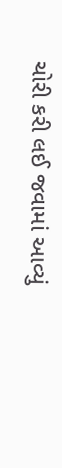ચોરી કરી લઈ જવામાં આવ્યું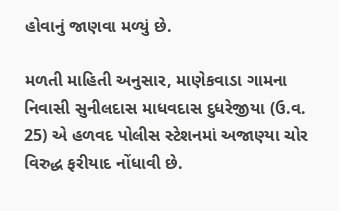હોવાનું જાણવા મળ્યું છે.

મળતી માહિતી અનુસાર, માણેકવાડા ગામના નિવાસી સુનીલદાસ માધવદાસ દુધરેજીયા (ઉ.વ. 25) એ હળવદ પોલીસ સ્ટેશનમાં અજાણ્યા ચોર વિરુદ્ધ ફરીયાદ નોંધાવી છે.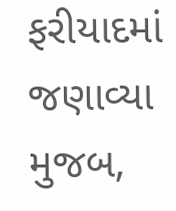ફરીયાદમાં જણાવ્યા મુજબ,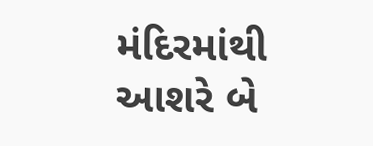મંદિરમાંથી આશરે બે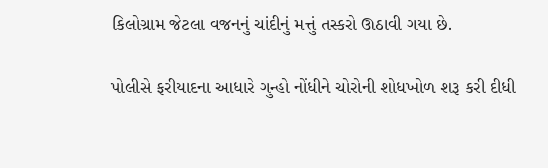કિલોગ્રામ જેટલા વજનનું ચાંદીનું મત્તું તસ્કરો ઊઠાવી ગયા છે.

પોલીસે ફરીયાદના આધારે ગુન્હો નોંધીને ચોરોની શોધખોળ શરૂ કરી દીધી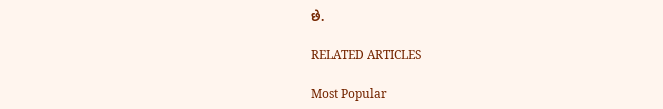છે.

RELATED ARTICLES

Most Popular